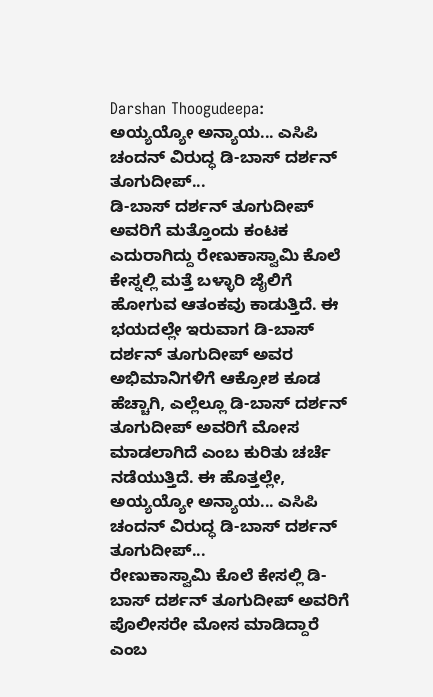Darshan Thoogudeepa: ಅಯ್ಯಯ್ಯೋ ಅನ್ಯಾಯ... ಎಸಿಪಿ ಚಂದನ್ ವಿರುದ್ಧ ಡಿ-ಬಾಸ್ ದರ್ಶನ್ ತೂಗುದೀಪ್...
ಡಿ-ಬಾಸ್ ದರ್ಶನ್ ತೂಗುದೀಪ್ ಅವರಿಗೆ ಮತ್ತೊಂದು ಕಂಟಕ ಎದುರಾಗಿದ್ದು ರೇಣುಕಾಸ್ವಾಮಿ ಕೊಲೆ ಕೇಸ್ನಲ್ಲಿ ಮತ್ತೆ ಬಳ್ಳಾರಿ ಜೈಲಿಗೆ ಹೋಗುವ ಆತಂಕವು ಕಾಡುತ್ತಿದೆ. ಈ ಭಯದಲ್ಲೇ ಇರುವಾಗ ಡಿ-ಬಾಸ್ ದರ್ಶನ್ ತೂಗುದೀಪ್ ಅವರ ಅಭಿಮಾನಿಗಳಿಗೆ ಆಕ್ರೋಶ ಕೂಡ ಹೆಚ್ಚಾಗಿ, ಎಲ್ಲೆಲ್ಲೂ ಡಿ-ಬಾಸ್ ದರ್ಶನ್ ತೂಗುದೀಪ್ ಅವರಿಗೆ ಮೋಸ ಮಾಡಲಾಗಿದೆ ಎಂಬ ಕುರಿತು ಚರ್ಚೆ ನಡೆಯುತ್ತಿದೆ. ಈ ಹೊತ್ತಲ್ಲೇ, ಅಯ್ಯಯ್ಯೋ ಅನ್ಯಾಯ... ಎಸಿಪಿ ಚಂದನ್ ವಿರುದ್ಧ ಡಿ-ಬಾಸ್ ದರ್ಶನ್ ತೂಗುದೀಪ್...
ರೇಣುಕಾಸ್ವಾಮಿ ಕೊಲೆ ಕೇಸಲ್ಲಿ ಡಿ-ಬಾಸ್ ದರ್ಶನ್ ತೂಗುದೀಪ್ ಅವರಿಗೆ ಪೊಲೀಸರೇ ಮೋಸ ಮಾಡಿದ್ದಾರೆ ಎಂಬ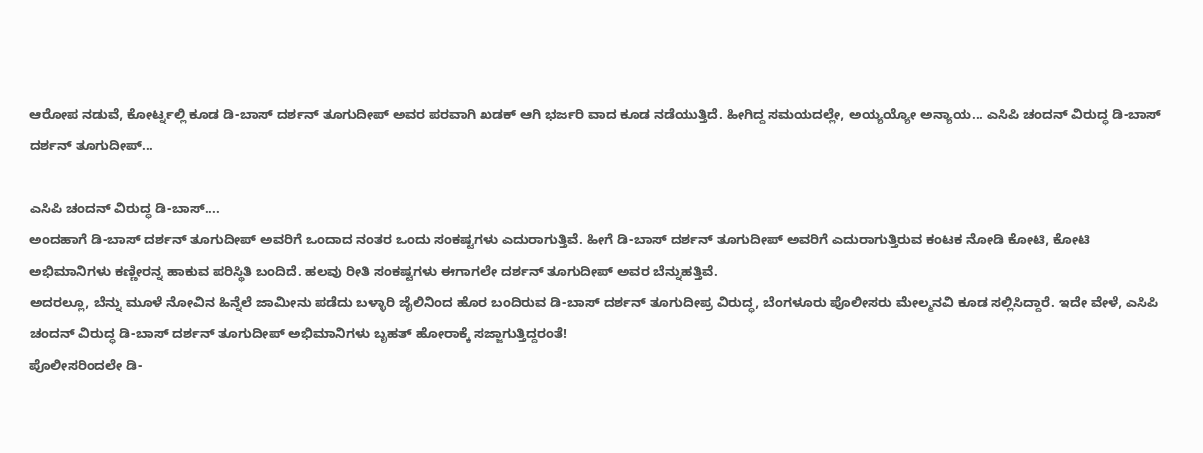ಆರೋಪ ನಡುವೆ, ಕೋರ್ಟ್ನಲ್ಲಿ ಕೂಡ ಡಿ-ಬಾಸ್ ದರ್ಶನ್ ತೂಗುದೀಪ್ ಅವರ ಪರವಾಗಿ ಖಡಕ್ ಆಗಿ ಭರ್ಜರಿ ವಾದ ಕೂಡ ನಡೆಯುತ್ತಿದೆ. ಹೀಗಿದ್ದ ಸಮಯದಲ್ಲೇ, ಅಯ್ಯಯ್ಯೋ ಅನ್ಯಾಯ... ಎಸಿಪಿ ಚಂದನ್ ವಿರುದ್ಧ ಡಿ-ಬಾಸ್ ದರ್ಶನ್ ತೂಗುದೀಪ್...

ಎಸಿಪಿ ಚಂದನ್ ವಿರುದ್ಧ ಡಿ-ಬಾಸ್....
ಅಂದಹಾಗೆ ಡಿ-ಬಾಸ್ ದರ್ಶನ್ ತೂಗುದೀಪ್ ಅವರಿಗೆ ಒಂದಾದ ನಂತರ ಒಂದು ಸಂಕಷ್ಟಗಳು ಎದುರಾಗುತ್ತಿವೆ. ಹೀಗೆ ಡಿ-ಬಾಸ್ ದರ್ಶನ್ ತೂಗುದೀಪ್ ಅವರಿಗೆ ಎದುರಾಗುತ್ತಿರುವ ಕಂಟಕ ನೋಡಿ ಕೋಟಿ, ಕೋಟಿ ಅಭಿಮಾನಿಗಳು ಕಣ್ಣೀರನ್ನ ಹಾಕುವ ಪರಿಸ್ಥಿತಿ ಬಂದಿದೆ. ಹಲವು ರೀತಿ ಸಂಕಷ್ಟಗಳು ಈಗಾಗಲೇ ದರ್ಶನ್ ತೂಗುದೀಪ್ ಅವರ ಬೆನ್ನುಹತ್ತಿವೆ.
ಅದರಲ್ಲೂ, ಬೆನ್ನು ಮೂಳೆ ನೋವಿನ ಹಿನ್ನೆಲೆ ಜಾಮೀನು ಪಡೆದು ಬಳ್ಳಾರಿ ಜೈಲಿನಿಂದ ಹೊರ ಬಂದಿರುವ ಡಿ-ಬಾಸ್ ದರ್ಶನ್ ತೂಗುದೀಪ್ರ ವಿರುದ್ಧ, ಬೆಂಗಳೂರು ಪೊಲೀಸರು ಮೇಲ್ಮನವಿ ಕೂಡ ಸಲ್ಲಿಸಿದ್ದಾರೆ. ಇದೇ ವೇಳೆ, ಎಸಿಪಿ ಚಂದನ್ ವಿರುದ್ಧ ಡಿ-ಬಾಸ್ ದರ್ಶನ್ ತೂಗುದೀಪ್ ಅಭಿಮಾನಿಗಳು ಬೃಹತ್ ಹೋರಾಕ್ಕೆ ಸಜ್ಜಾಗುತ್ತಿದ್ದರಂತೆ!
ಪೊಲೀಸರಿಂದಲೇ ಡಿ-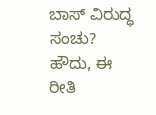ಬಾಸ್ ವಿರುದ್ಧ ಸಂಚು?
ಹೌದು, ಈ ರೀತಿ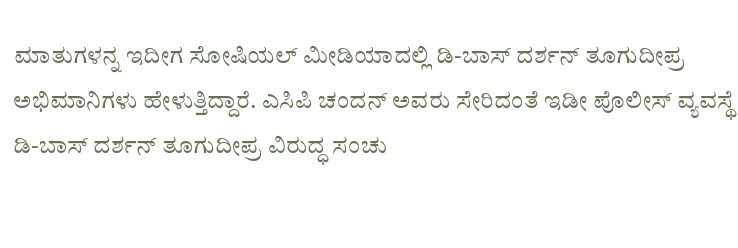ಮಾತುಗಳನ್ನ ಇದೀಗ ಸೋಷಿಯಲ್ ಮೀಡಿಯಾದಲ್ಲಿ ಡಿ-ಬಾಸ್ ದರ್ಶನ್ ತೂಗುದೀಪ್ರ ಅಭಿಮಾನಿಗಳು ಹೇಳುತ್ತಿದ್ದಾರೆ. ಎಸಿಪಿ ಚಂದನ್ ಅವರು ಸೇರಿದಂತೆ ಇಡೀ ಪೊಲೀಸ್ ವ್ಯವಸ್ಥೆ ಡಿ-ಬಾಸ್ ದರ್ಶನ್ ತೂಗುದೀಪ್ರ ವಿರುದ್ಧ ಸಂಚು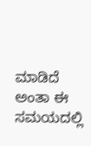ಮಾಡಿದೆ ಅಂತಾ ಈ ಸಮಯದಲ್ಲಿ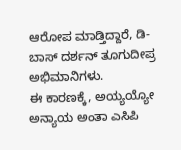ಆರೋಪ ಮಾಡ್ತಿದ್ದಾರೆ, ಡಿ-ಬಾಸ್ ದರ್ಶನ್ ತೂಗುದೀಪ್ರ ಅಭಿಮಾನಿಗಳು.
ಈ ಕಾರಣಕ್ಕೆ, ಅಯ್ಯಯ್ಯೋ ಅನ್ಯಾಯ ಅಂತಾ ಎಸಿಪಿ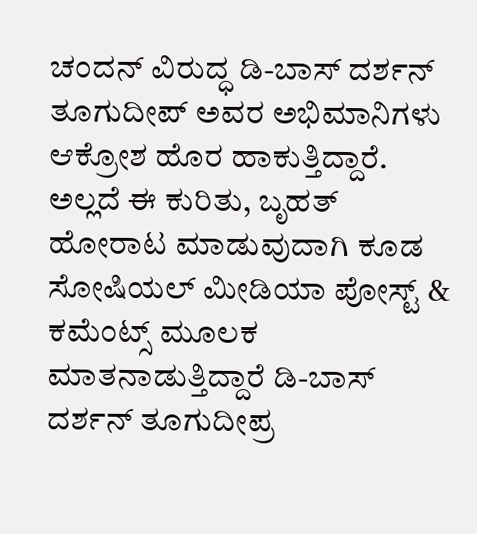ಚಂದನ್ ವಿರುದ್ಧ ಡಿ-ಬಾಸ್ ದರ್ಶನ್ ತೂಗುದೀಪ್ ಅವರ ಅಭಿಮಾನಿಗಳು ಆಕ್ರೋಶ ಹೊರ ಹಾಕುತ್ತಿದ್ದಾರೆ. ಅಲ್ಲದೆ ಈ ಕುರಿತು, ಬೃಹತ್ ಹೋರಾಟ ಮಾಡುವುದಾಗಿ ಕೂಡ ಸೋಷಿಯಲ್ ಮೀಡಿಯಾ ಪೋಸ್ಟ್ & ಕಮೆಂಟ್ಸ್ ಮೂಲಕ ಮಾತನಾಡುತ್ತಿದ್ದಾರೆ ಡಿ-ಬಾಸ್ ದರ್ಶನ್ ತೂಗುದೀಪ್ರ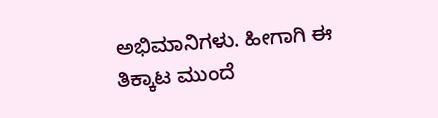ಅಭಿಮಾನಿಗಳು. ಹೀಗಾಗಿ ಈ ತಿಕ್ಕಾಟ ಮುಂದೆ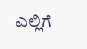ಎಲ್ಲಿಗೆ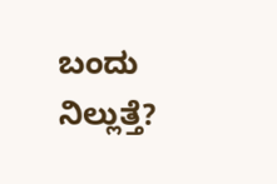ಬಂದು ನಿಲ್ಲುತ್ತೆ?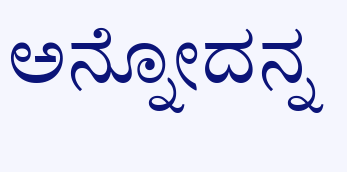ಅನ್ನೋದನ್ನ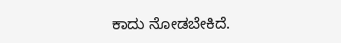ಕಾದು ನೋಡಬೇಕಿದೆ.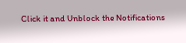Click it and Unblock the Notifications